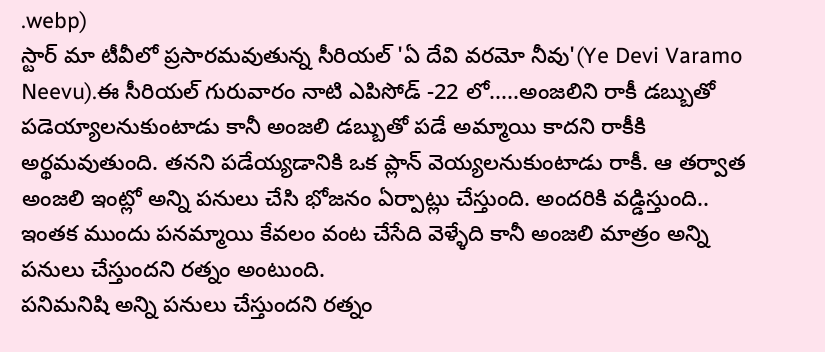.webp)
స్టార్ మా టీవీలో ప్రసారమవుతున్న సీరియల్ 'ఏ దేవి వరమో నీవు'(Ye Devi Varamo Neevu).ఈ సీరియల్ గురువారం నాటి ఎపిసోడ్ -22 లో.....అంజలిని రాకీ డబ్బుతో పడెయ్యాలనుకుంటాడు కానీ అంజలి డబ్బుతో పడే అమ్మాయి కాదని రాకీకి అర్థమవుతుంది. తనని పడేయ్యడానికి ఒక ప్లాన్ వెయ్యలనుకుంటాడు రాకీ. ఆ తర్వాత అంజలి ఇంట్లో అన్ని పనులు చేసి భోజనం ఏర్పాట్లు చేస్తుంది. అందరికి వడ్డిస్తుంది.. ఇంతక ముందు పనమ్మాయి కేవలం వంట చేసేది వెళ్ళేది కానీ అంజలి మాత్రం అన్ని పనులు చేస్తుందని రత్నం అంటుంది.
పనిమనిషి అన్ని పనులు చేస్తుందని రత్నం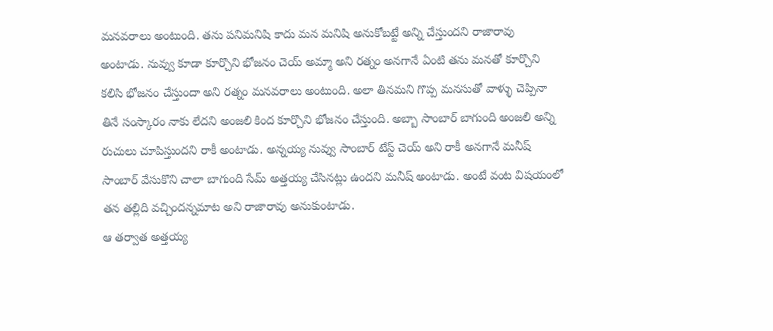మనవరాలు అంటుంది. తను పనిమనిషి కాదు మన మనిషి అనుకోబట్టే అన్ని చేస్తుందని రాజారావు అంటాడు. నువ్వు కూడా కూర్చొని భోజనం చెయ్ అమ్మా అని రత్నం అనగానే ఏంటి తను మనతో కూర్చొని కలిసి భోజనం చేస్తుందా అని రత్నం మనవరాలు అంటుంది. అలా తినమని గొప్ప మనసుతో వాళ్ళు చెప్పినా తినే సంస్కారం నాకు లేదని అంజలి కింద కూర్చొని భోజనం చేస్తుంది. అబ్బా సాంబార్ బాగుంది అంజలి అన్ని రుచులు చూపిస్తుందని రాకీ అంటాడు. అన్నయ్య నువ్వు సాంబార్ టేస్ట్ చెయ్ అని రాకీ అనగానే మనీష్ సాంబార్ వేసుకొని చాలా బాగుంది సేమ్ అత్తయ్య చేసినట్లు ఉందని మనీష్ అంటాడు. అంటే వంట విషయంలో తన తల్లిది వచ్చిందన్నమాట అని రాజారావు అనుకుంటాడు.
ఆ తర్వాత అత్తయ్య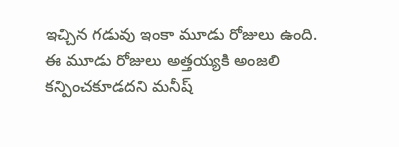ఇచ్చిన గడువు ఇంకా మూడు రోజులు ఉంది. ఈ మూడు రోజులు అత్తయ్యకి అంజలి కన్పించకూడదని మనీష్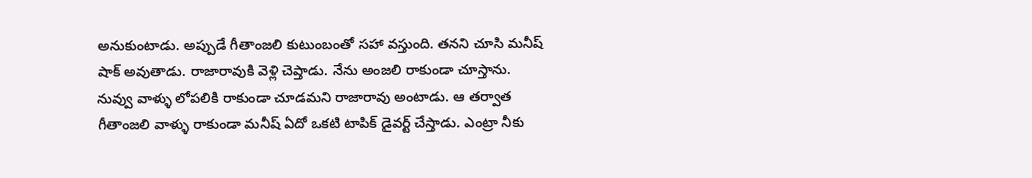అనుకుంటాడు. అప్పుడే గీతాంజలి కుటుంబంతో సహా వస్తుంది. తనని చూసి మనీష్ షాక్ అవుతాడు. రాజారావుకి వెళ్లి చెప్తాడు. నేను అంజలి రాకుండా చూస్తాను. నువ్వు వాళ్ళు లోపలికి రాకుండా చూడమని రాజారావు అంటాడు. ఆ తర్వాత గీతాంజలి వాళ్ళు రాకుండా మనీష్ ఏదో ఒకటి టాపిక్ డైవర్ట్ చేస్తాడు. ఎంట్రా నీకు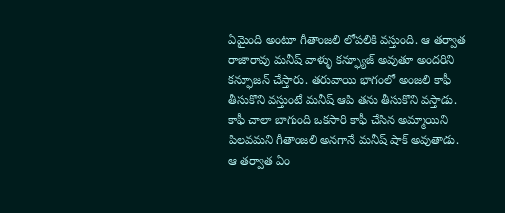ఏమైంది అంటూ గీతాంజలి లోపలికి వస్తుంది. ఆ తర్వాత రాజారావు మనీష్ వాళ్ళు కన్ఫ్యూజ్ అవుతూ అందరిని కన్ఫూజన్ చేస్తారు. తరువాయి భాగంలో అంజలి కాఫీ తీసుకొని వస్తుంటే మనీష్ ఆపి తను తీసుకొని వస్తాడు. కాఫీ చాలా బాగుంది ఒకసారి కాఫీ చేసిన అమ్మాయిని పిలవమని గీతాంజలి అనగానే మనీష్ షాక్ అవుతాడు. ఆ తర్వాత ఏం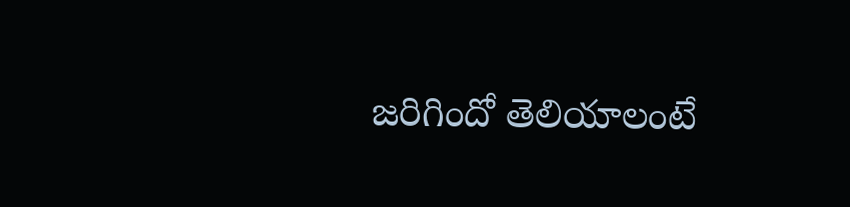జరిగిందో తెలియాలంటే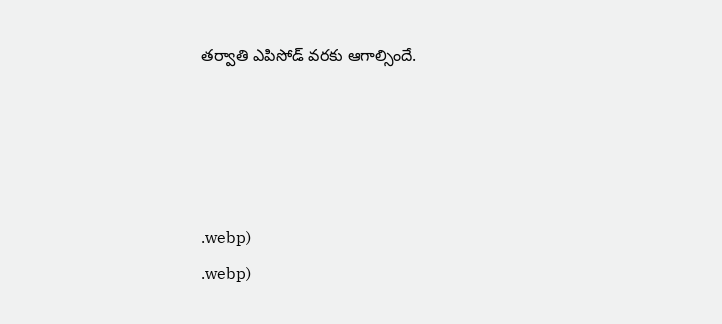తర్వాతి ఎపిసోడ్ వరకు ఆగాల్సిందే.




.webp)
.webp)